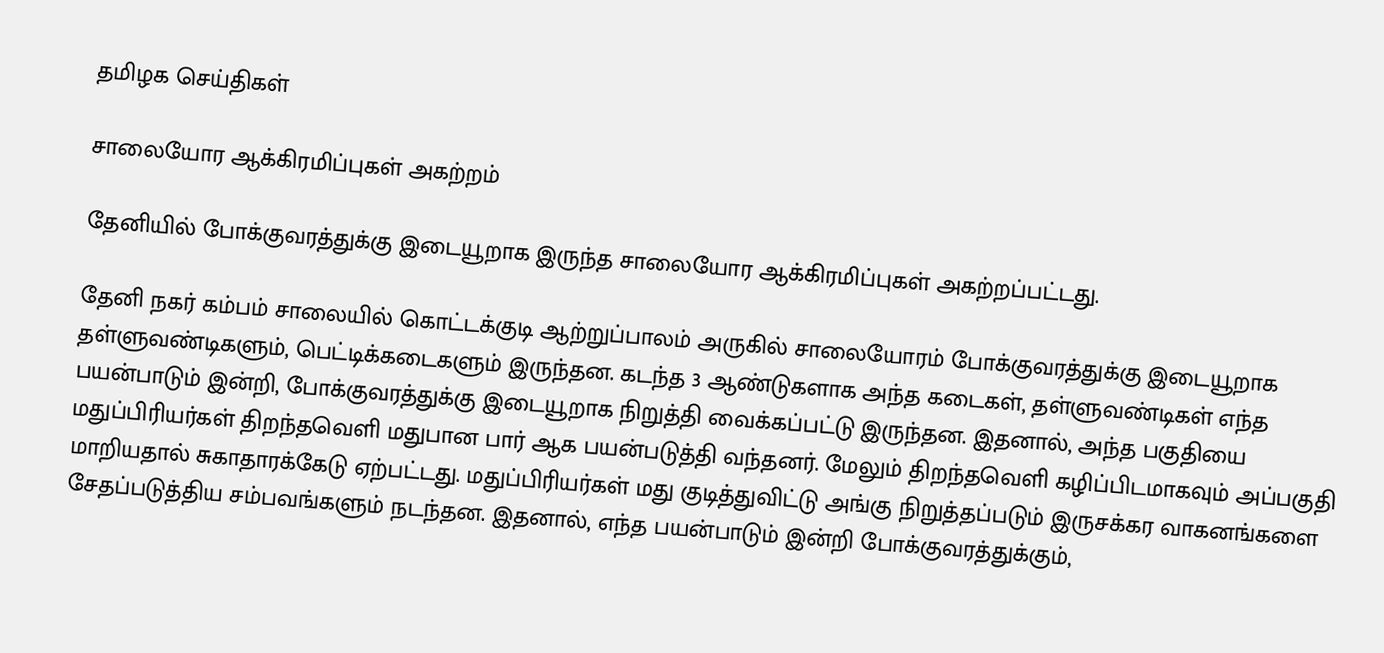தமிழக செய்திகள்

சாலையோர ஆக்கிரமிப்புகள் அகற்றம்

தேனியில் போக்குவரத்துக்கு இடையூறாக இருந்த சாலையோர ஆக்கிரமிப்புகள் அகற்றப்பட்டது.

தேனி நகர் கம்பம் சாலையில் கொட்டக்குடி ஆற்றுப்பாலம் அருகில் சாலையோரம் போக்குவரத்துக்கு இடையூறாக தள்ளுவண்டிகளும், பெட்டிக்கடைகளும் இருந்தன. கடந்த 3 ஆண்டுகளாக அந்த கடைகள், தள்ளுவண்டிகள் எந்த பயன்பாடும் இன்றி, போக்குவரத்துக்கு இடையூறாக நிறுத்தி வைக்கப்பட்டு இருந்தன. இதனால், அந்த பகுதியை மதுப்பிரியர்கள் திறந்தவெளி மதுபான பார் ஆக பயன்படுத்தி வந்தனர். மேலும் திறந்தவெளி கழிப்பிடமாகவும் அப்பகுதி மாறியதால் சுகாதாரக்கேடு ஏற்பட்டது. மதுப்பிரியர்கள் மது குடித்துவிட்டு அங்கு நிறுத்தப்படும் இருசக்கர வாகனங்களை சேதப்படுத்திய சம்பவங்களும் நடந்தன. இதனால், எந்த பயன்பாடும் இன்றி போக்குவரத்துக்கும்,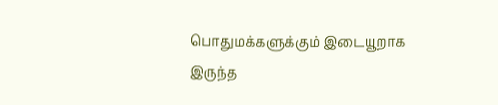பொதுமக்களுக்கும் இடையூறாக இருந்த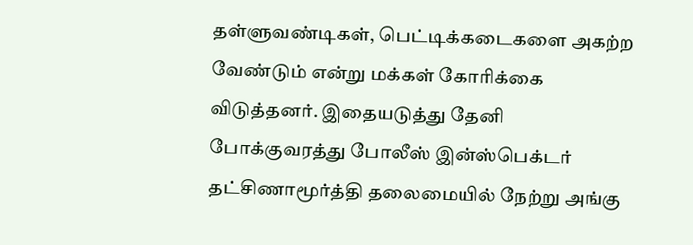தள்ளுவண்டிகள், பெட்டிக்கடைகளை அகற்ற வேண்டும் என்று மக்கள் கோரிக்கை விடுத்தனர். இதையடுத்து தேனி போக்குவரத்து போலீஸ் இன்ஸ்பெக்டர் தட்சிணாமூர்த்தி தலைமையில் நேற்று அங்கு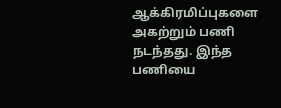ஆக்கிரமிப்புகளை அகற்றும் பணி நடந்தது. இந்த பணியை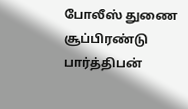போலீஸ் துணை சூப்பிரண்டு பார்த்திபன்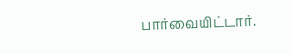பார்வையிட்டார்.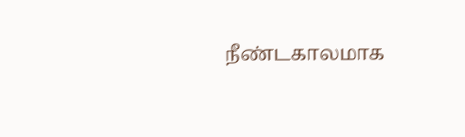நீண்டகாலமாக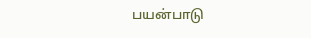பயன்பாடு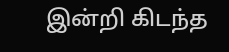இன்றி கிடந்த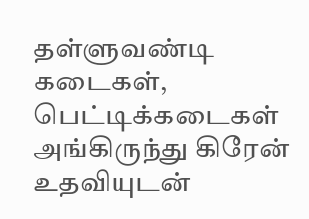தள்ளுவண்டி கடைகள், பெட்டிக்கடைகள் அங்கிருந்து கிரேன் உதவியுடன்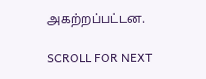அகற்றப்பட்டன.

SCROLL FOR NEXT